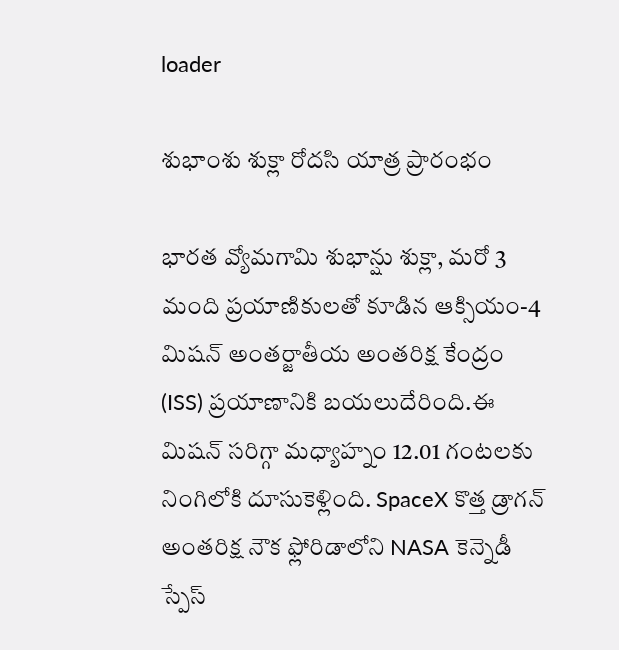loader

శుభాంశు శుక్లా రోదసి యాత్ర ప్రారంభం

భారత వ్యోమగామి శుభాన్షు శుక్లా, మరో 3 మంది ప్రయాణికులతో కూడిన ఆక్సియం-4 మిషన్ అంతర్జాతీయ అంతరిక్ష కేంద్రం (ISS) ప్రయాణానికి బయలుదేరింది.ఈ మిషన్ సరిగ్గా మధ్యాహ్నం 12.01 గంటలకు నింగిలోకి దూసుకెళ్లింది. SpaceX కొత్త డ్రాగన్ అంతరిక్ష నౌక ఫ్లోరిడాలోని NASA కెన్నెడీ స్పేస్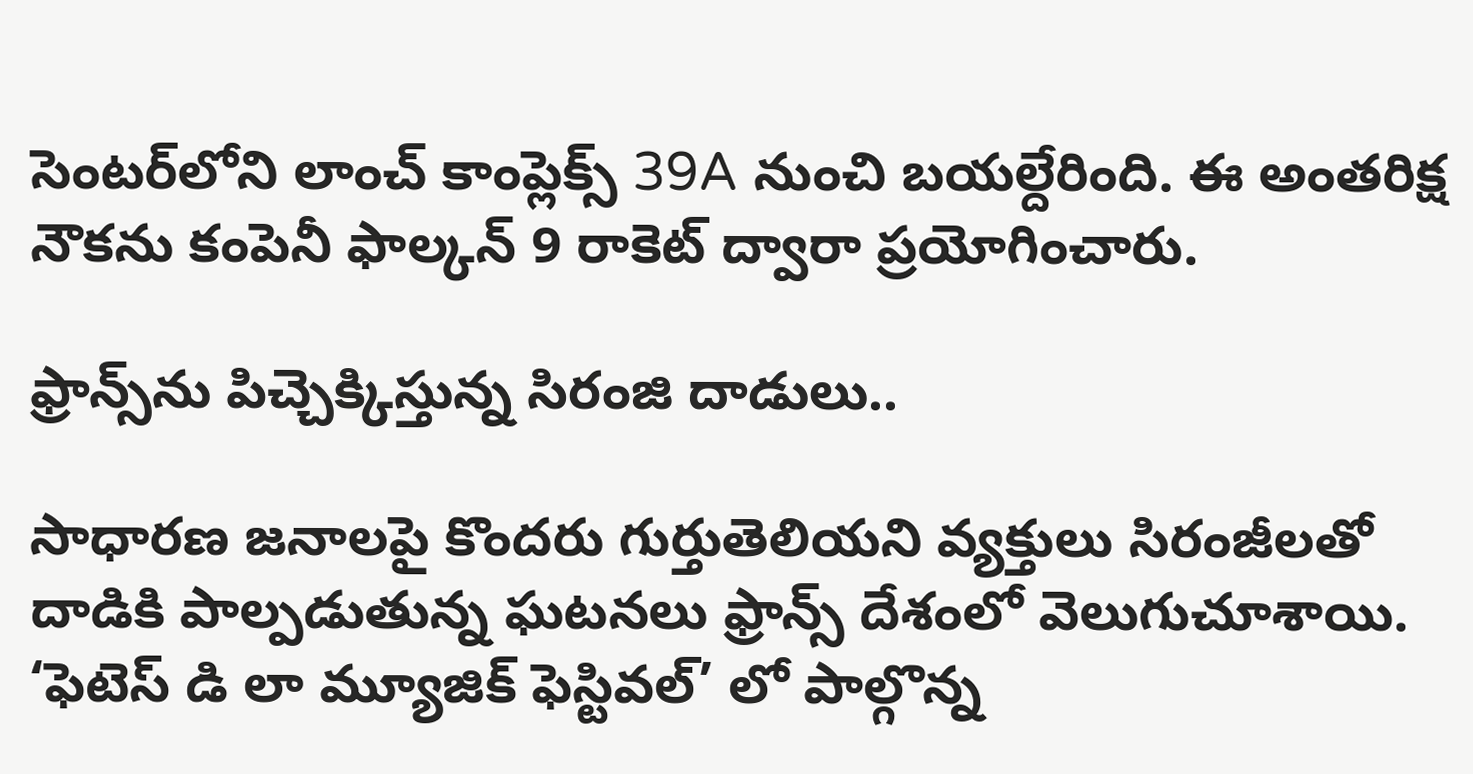సెంటర్‌లోని లాంచ్ కాంప్లెక్స్ 39A నుంచి బయల్దేరింది. ఈ అంతరిక్ష నౌకను కంపెనీ ఫాల్కన్ 9 రాకెట్ ద్వారా ప్రయోగించారు.

ఫ్రాన్స్‌ను పిచ్చెక్కిస్తున్న సిరంజి దాడులు..

సాధారణ జనాలపై కొందరు గుర్తుతెలియని వ్యక్తులు సిరంజీలతో దాడికి పాల్పడుతున్న ఘటనలు ఫ్రాన్స్‌ దేశంలో వెలుగుచూశాయి. ‘ఫెటెస్ డి లా మ్యూజిక్ ఫెస్టివల్’ లో పాల్గొన్న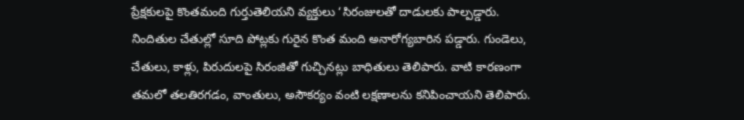ప్రేక్షకులపై కొంతమంది గుర్తుతెలియని వ్యక్తులు ‘సిరంజులతో దాడులకు పాల్పడ్డారు. నిందితుల చేతుల్లో సూది పోట్లకు గురైన కొంత మంది అనారోగ్యబారిన పడ్డారు. గుండెలు, చేతులు, కాళ్లు, పిరుదులపై సిరంజితో గుచ్చినట్లు బాధితులు తెలిపారు. వాటి కారణంగా తమలో తలతిరగడం, వాంతులు, అసౌకర్యం వంటి లక్షణాలను కనిపించాయని తెలిపారు.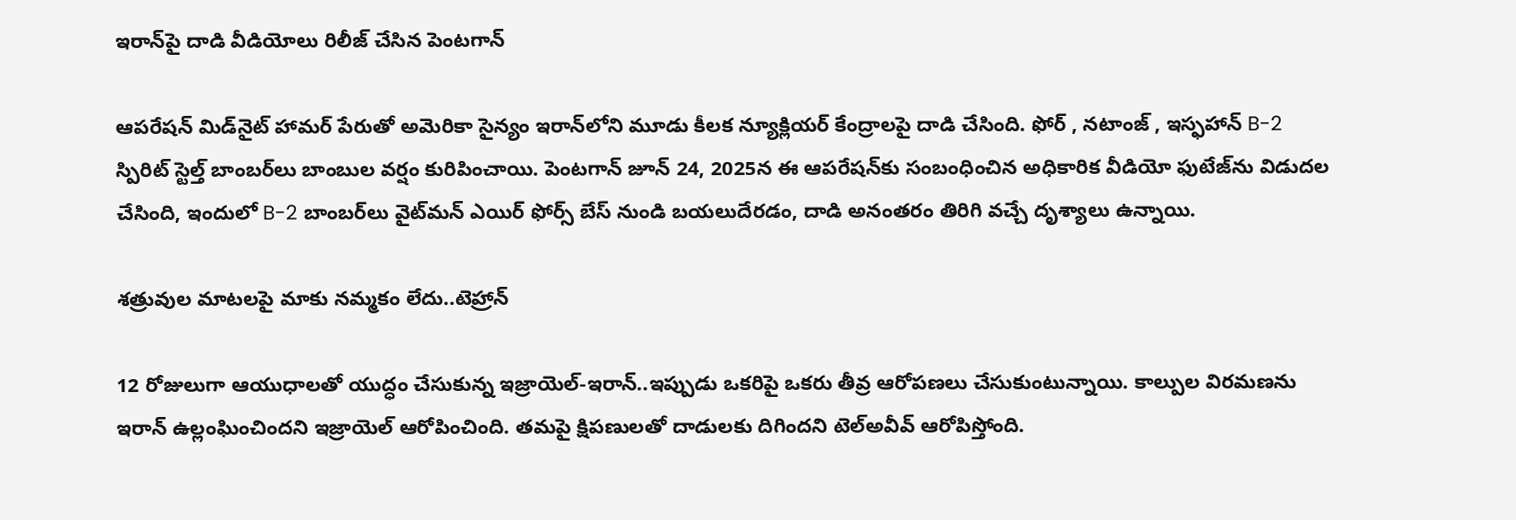ఇరాన్‌పై దాడి వీడియోలు రిలీజ్ చేసిన పెంటగాన్

ఆపరేషన్ మిడ్‌నైట్ హామర్ పేరుతో అమెరికా సైన్యం ఇరాన్‌లోని మూడు కీలక న్యూక్లియర్ కేంద్రాలపై దాడి చేసింది. ఫోర్ , నటాంజ్ , ఇస్ఫహాన్ B-2 స్పిరిట్ స్టెల్త్ బాంబర్‌లు బాంబుల వర్షం కురిపించాయి. పెంటగాన్ జూన్ 24, 2025న ఈ ఆపరేషన్‌కు సంబంధించిన అధికారిక వీడియో ఫుటేజ్‌ను విడుదల చేసింది, ఇందులో B-2 బాంబర్‌లు వైట్‌మన్ ఎయిర్ ఫోర్స్ బేస్ నుండి బయలుదేరడం, దాడి అనంతరం తిరిగి వచ్చే దృశ్యాలు ఉన్నాయి.

శత్రువుల మాటలపై మాకు నమ్మకం లేదు..టెహ్రాన్‌

12 రోజులుగా ఆయుధాలతో యుద్ధం చేసుకున్న ఇజ్రాయెల్-ఇరాన్‌..ఇప్పుడు ఒకరిపై ఒకరు తీవ్ర ఆరోపణలు చేసుకుంటున్నాయి. కాల్పుల విరమణను ఇరాన్‌ ఉల్లంఘించిందని ఇజ్రాయెల్‌ ఆరోపించింది. తమపై క్షిపణులతో దాడులకు దిగిందని టెల్‌అవీవ్‌ ఆరోపిస్తోంది.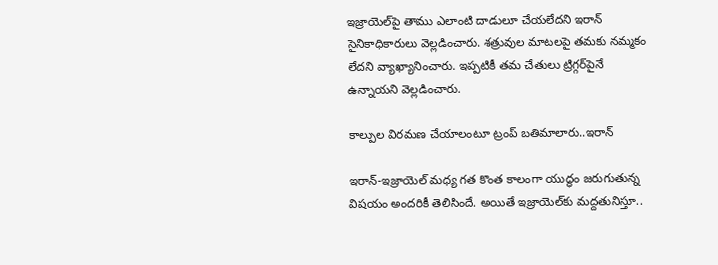ఇజ్రాయెల్‌పై తాము ఎలాంటి దాడులూ చేయలేదని ఇరాన్‌ సైనికాధికారులు వెల్లడించారు. శత్రువుల మాటలపై తమకు నమ్మకం లేదని వ్యాఖ్యానించారు. ఇప్పటికీ తమ చేతులు ట్రిగ్గర్‌పైనే ఉన్నాయని వెల్లడించారు.

కాల్పుల విరమణ చేయాలంటూ ట్రంప్ బతిమాలారు..ఇరాన్

ఇరాన్-ఇజ్రాయెల్ మధ్య గత కొంత కాలంగా యుద్ధం జరుగుతున్న విషయం అందరికీ తెలిసిందే. అయితే ఇజ్రాయెల్‌కు మద్దతునిస్తూ..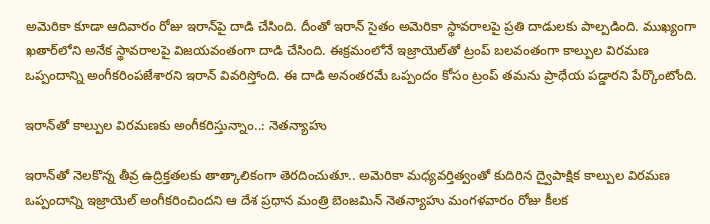అమెరికా కూడా ఆదివారం రోజు ఇరాన్‌పై దాడి చేసింది. దీంతో ఇరాన్ సైతం అమెరికా స్థావరాలపై ప్రతి దాడులకు పాల్పడింది. ముఖ్యంగా ఖతార్‌లోని అనేక స్థావరాలపై విజయవంతంగా దాడి చేసింది. ఈక్రమంలోనే ఇజ్రాయెల్‌తో ట్రంప్ బలవంతంగా కాల్పుల విరమణ ఒప్పందాన్ని అంగీకరింపజేశారని ఇరాన్ వివరిస్తోంది. ఈ దాడి అనంతరమే ఒప్పందం కోసం ట్రంప్ తమను ప్రాధేయ పడ్డారని పేర్కొంటోంది.

ఇరాన్‌తో కాల్పుల విరమణకు అంగీకరిస్తున్నాం..: నెతన్యాహు

ఇరాన్‌తో నెలకొన్న తీవ్ర ఉద్రిక్తతలకు తాత్కాలికంగా తెరదించుతూ.. అమెరికా మధ్యవర్తిత్వంతో కుదిరిన ద్వైపాక్షిక కాల్పుల విరమణ ఒప్పందాన్ని ఇజ్రాయెల్ అంగీకరించిందని ఆ దేశ ప్రధాన మంత్రి బెంజమిన్ నెతన్యాహు మంగళవారం రోజు కీలక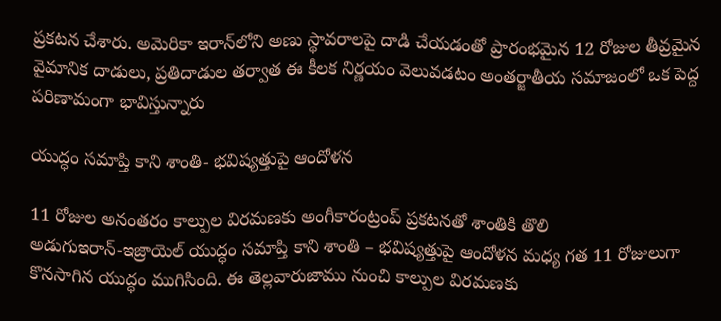ప్రకటన చేశారు. అమెరికా ఇరాన్‌లోని అణు స్థావరాలపై దాడి చేయడంతో ప్రారంభమైన 12 రోజుల తీవ్రమైన వైమానిక దాడులు, ప్రతిదాడుల తర్వాత ఈ కీలక నిర్ణయం వెలువడటం అంతర్జాతీయ సమాజంలో ఒక పెద్ద పరిణామంగా భావిస్తున్నారు

యుద్ధం సమాప్తి కాని శాంతి- భవిష్యత్తుపై ఆందోళన

11 రోజుల అనంతరం కాల్పుల విరమణకు అంగీకారంట్రంప్ ప్రకటనతో శాంతికి తొలి అడుగుఇరాన్‌-ఇజ్రాయెల్‌ యుద్ధం సమాప్తి కాని శాంతి – భవిష్యత్తుపై ఆందోళన మధ్య గత 11 రోజులుగా కొనసాగిన యుద్ధం ముగిసింది. ఈ తెల్లవారుజాము నుంచి కాల్పుల విరమణకు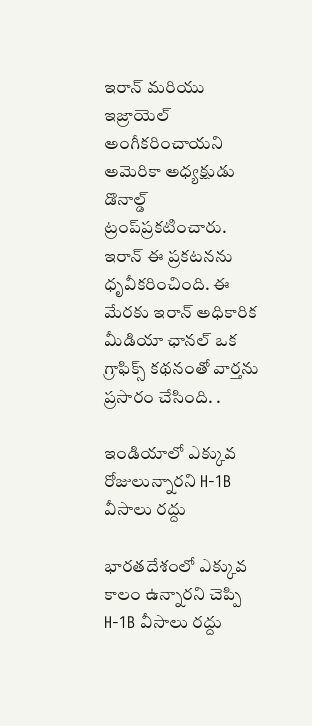ఇరాన్‌ మరియు ఇజ్రాయెల్‌ అంగీకరించాయని అమెరికా అధ్యక్షుడు డొనాల్డ్ ట్రంప్‌ప్రకటించారు. ఇరాన్‌ ఈ ప్రకటనను ధృవీకరించింది. ఈ మేరకు ఇరాన్‌ అధికారిక మీడియా ఛానల్‌ ఒక గ్రాఫిక్స్‌ కథనంతో వార్తను ప్రసారం చేసింది. .

ఇండియాలో ఎక్కువ రోజులున్నారని H-1B వీసాలు రద్దు

భారతదేశంలో ఎక్కువ కాలం ఉన్నారని చెప్పి H-1B వీసాలు రద్దు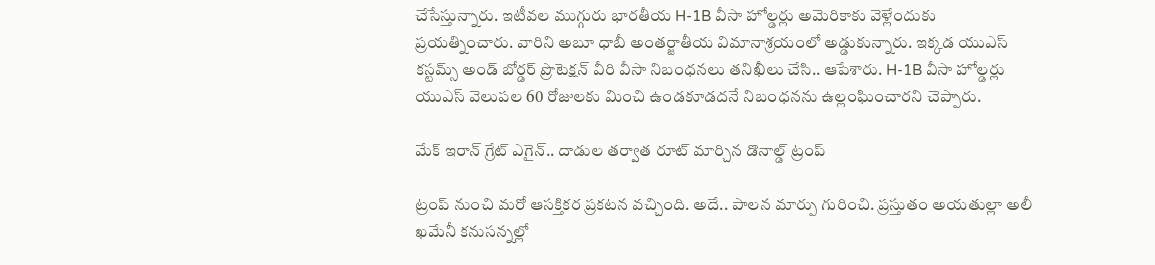చేసేస్తున్నారు. ఇటీవల ముగ్గురు భారతీయ H-1B వీసా హోల్డర్లు అమెరికాకు వెళ్లేందుకు ప్రయత్నించారు. వారిని అబూ ధాబీ అంతర్జాతీయ విమానాశ్రయంలో అడ్డుకున్నారు. ఇక్కడ యుఎస్ కస్టమ్స్ అండ్ బోర్డర్ ప్రొటెక్షన్ వీరి వీసా నిబంధనలు తనిఖీలు చేసి.. ఆపేశారు. H-1B వీసా హోల్డర్లు యుఎస్ వెలుపల 60 రోజులకు మించి ఉండకూడదనే నిబంధనను ఉల్లంఘించారని చెప్పారు.

మేక్‌ ఇరాన్‌ గ్రేట్‌ ఎగైన్‌.. దాడుల తర్వాత రూట్ మార్చిన డొనాల్డ్ ట్రంప్

ట్రంప్‌ నుంచి మరో ఆసక్తికర ప్రకటన వచ్చింది. అదే.. పాలన మార్పు గురించి. ప్రస్తుతం అయతుల్లా అలీ ఖమేనీ కనుసన్నల్లో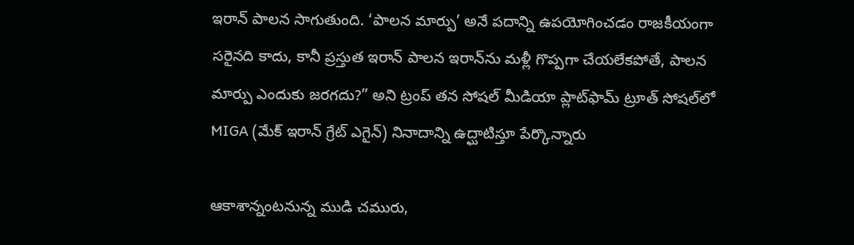ఇరాన్‌ పాలన సాగుతుంది. ‘పాలన మార్పు’ అనే పదాన్ని ఉపయోగించడం రాజకీయంగా సరైనది కాదు, కానీ ప్రస్తుత ఇరాన్ పాలన ఇరాన్‌ను మళ్లీ గొప్పగా చేయలేకపోతే, పాలన మార్పు ఎందుకు జరగదు?” అని ట్రంప్ తన సోషల్ మీడియా ప్లాట్‌ఫామ్ ట్రూత్ సోషల్‌లో MIGA (మేక్‌ ఇరాన్‌ గ్రేట్‌ ఎగైన్‌) నినాదాన్ని ఉద్ఘాటిస్తూ పేర్కొన్నారు

ఆకాశాన్నంటనున్న ముడి చమురు,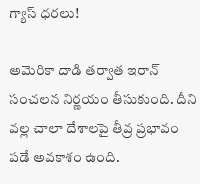గ్యాస్ ధరలు!

అమెరికా దాడి తర్వాత ఇరాన్ సంచలన నిర్ణయం తీసుకుంది. దీని వల్ల చాలా దేశాలపై తీవ్ర ప్రభావం పడే అవకాశం ఉంది.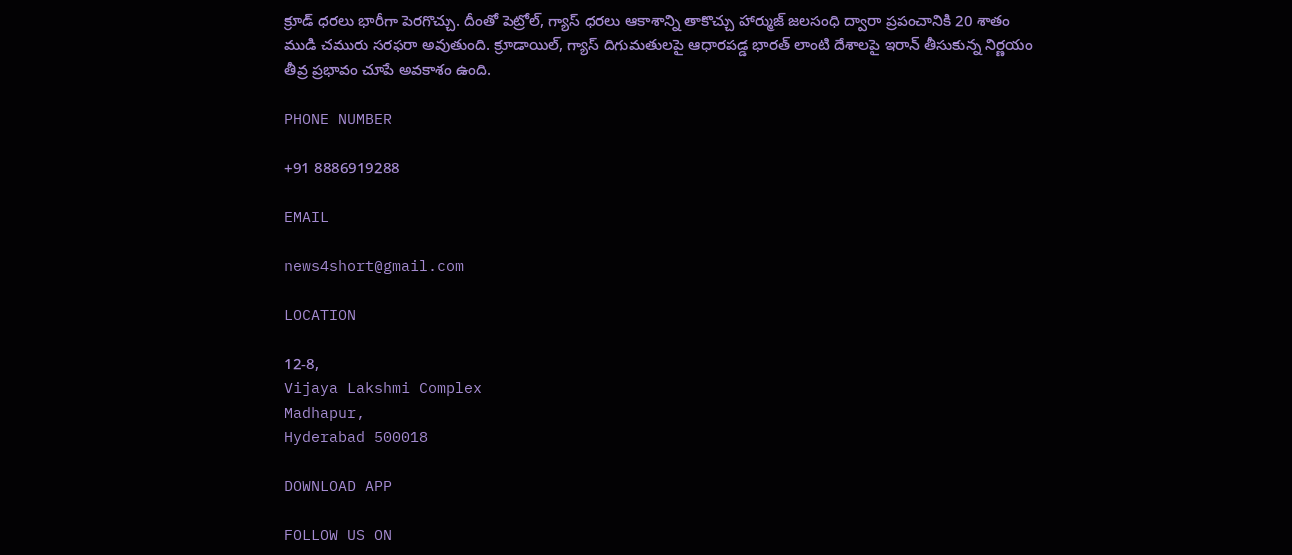క్రూడ్ ధరలు భారీగా పెరగొచ్చు. దీంతో పెట్రోల్, గ్యాస్ ధరలు ఆకాశాన్ని తాకొచ్చు హార్ముజ్‌ జలసంధి ద్వారా ప్రపంచానికి 20 శాతం ముడి చమురు సరఫరా అవుతుంది. క్రూడాయిల్‌, గ్యాస్‌ దిగుమతులపై ఆధారపడ్డ భారత్‌ లాంటి దేశాలపై ఇరాన్‌ తీసుకున్న నిర్ణయం తీవ్ర ప్రభావం చూపే అవకాశం ఉంది.

PHONE NUMBER

+91 8886919288

EMAIL

news4short@gmail.com

LOCATION

12-8,
Vijaya Lakshmi Complex
Madhapur,
Hyderabad 500018

DOWNLOAD APP

FOLLOW US ON